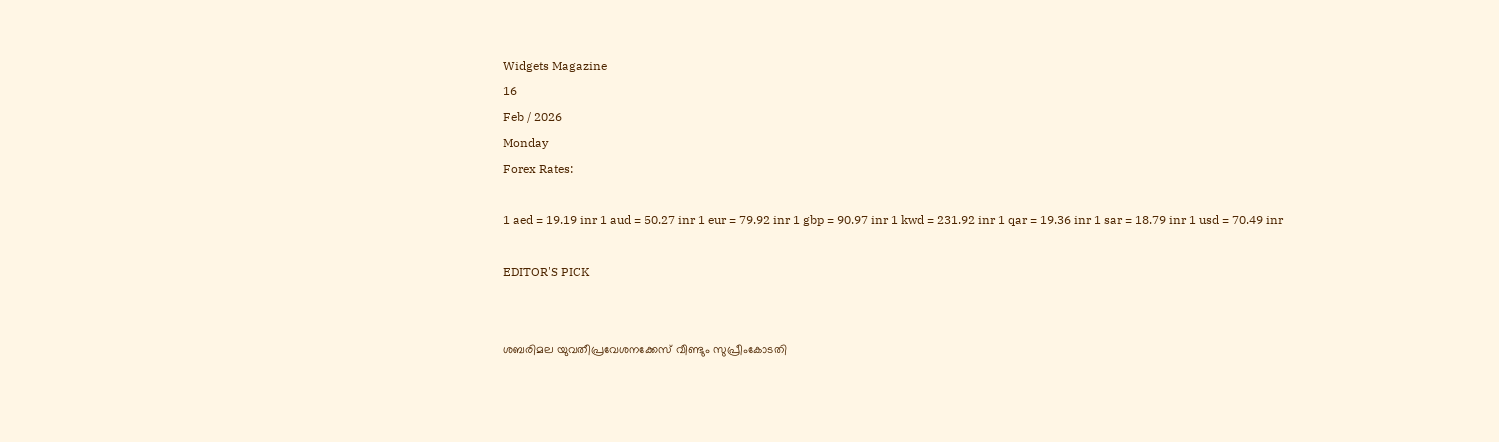Widgets Magazine
16
Feb / 2026
Monday
Forex Rates:

1 aed = 19.19 inr 1 aud = 50.27 inr 1 eur = 79.92 inr 1 gbp = 90.97 inr 1 kwd = 231.92 inr 1 qar = 19.36 inr 1 sar = 18.79 inr 1 usd = 70.49 inr

EDITOR'S PICK


ശബരിമല യുവതീപ്രവേശനക്കേസ് വീണ്ടും സുപ്രീംകോടതി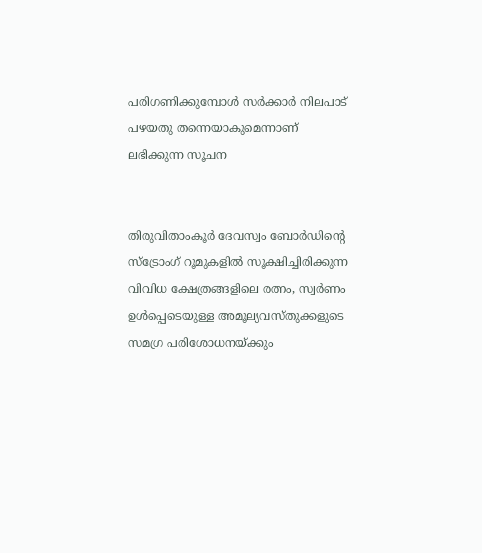പരിഗണിക്കുമ്പോൾ സർക്കാർ നിലപാട് പഴയതു തന്നെയാകുമെന്നാണ് ലഭിക്കുന്ന സൂചന


തിരുവിതാംകൂർ ദേവസ്വം ബോ‌ർഡിന്റെ സ്‌ട്രോംഗ് റൂമുകളിൽ സൂക്ഷിച്ചിരിക്കുന്ന വിവിധ ക്ഷേത്രങ്ങളിലെ രത്നം, സ്വർണം ഉൾപ്പെടെയുള്ള അമൂല്യവസ്തുക്കളുടെ സമഗ്ര പരിശോധനയ്ക്കും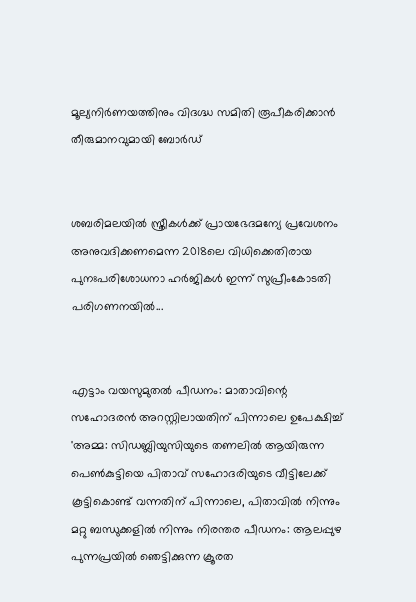മൂല്യനിർണയത്തിനും വിദഗ്ദ്ധ സമിതി രൂപീകരിക്കാൻ തീരുമാനവുമായി ബോർഡ്


ശബരിമലയിൽ സ്ത്രീകൾക്ക് പ്രായഭേദമന്യേ പ്രവേശനം അനുവദിക്കണമെന്ന 2018ലെ വിധിക്കെതിരായ പുനഃപരിശോധനാ ഹർജികൾ ഇന്ന് സുപ്രീംകോടതി പരിഗണനയിൽ...


എട്ടാം വയസുമുതൽ പീഡനം: മാതാവിന്റെ സഹോദരൻ അറസ്റ്റിലായതിന് പിന്നാലെ ഉപേക്ഷിച്ച് 'അമ്മ: സിഡബ്ലിയുസിയുടെ തണലിൽ ആയിരുന്ന പെൺകുട്ടിയെ പിതാവ് സഹോദരിയുടെ വീട്ടിലേക്ക് കൂട്ടികൊണ്ട് വന്നതിന് പിന്നാലെ, പിതാവിൽ നിന്നും മറ്റു ബന്ധുക്കളിൽ നിന്നും നിരന്തര പീഡനം: ആലപ്പുഴ പുന്നപ്രയിൽ ഞെട്ടിക്കുന്ന ക്രൂരത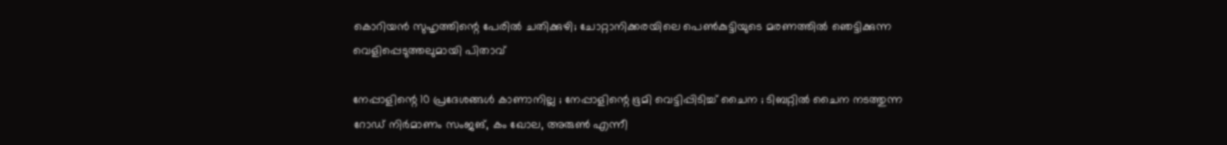കൊറിയൻ സുഹൃത്തിന്റെ പേരിൽ ചതിക്കുഴി; ചോറ്റാനിക്കരയിലെ പെൺകുട്ടിയുടെ മരണത്തിൽ ഞെട്ടിക്കുന്ന വെളിപ്പെടുത്തലുമായി പിതാവ്

നേപ്പാളിന്റെ 10 പ്രദേശങ്ങള്‍ കാണാനില്ല ; നേപ്പാളിന്റെ ഭൂമി വെട്ടിപ്പിടിച്ച് ചൈന ; ടിബറ്റില്‍ ചൈന നടത്തുന്ന റോഡ് നിര്‍മാണം സംജങ്, കം ഖോല, അരുണ്‍ എന്നീ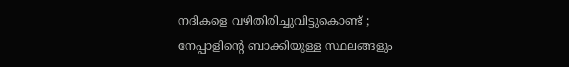നദികളെ വഴിതിരിച്ചുവിട്ടുകൊണ്ട് ; നേപ്പാളിന്റെ ബാക്കിയുള്ള സ്ഥലങ്ങളും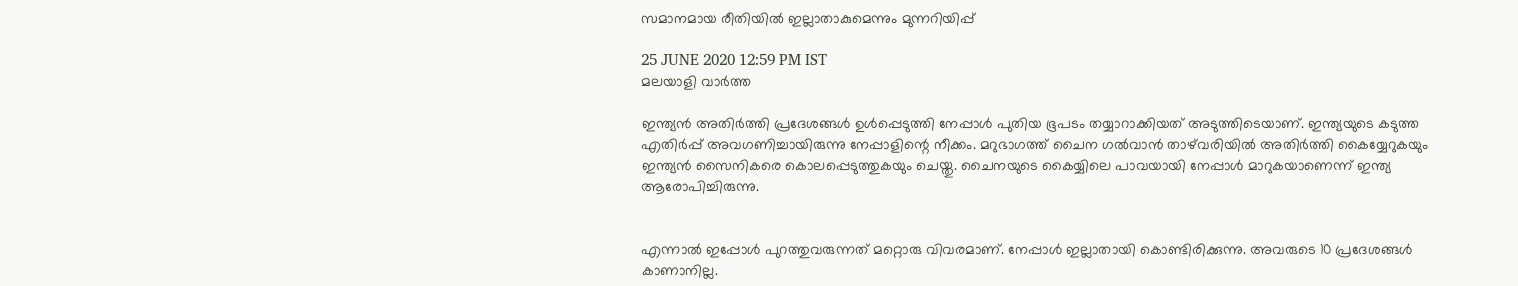സമാനമായ രീതിയില്‍ ഇല്ലാതാകുമെന്നും മുന്നറിയിപ്പ്

25 JUNE 2020 12:59 PM IST
മലയാളി വാര്‍ത്ത

ഇന്ത്യന്‍ അതിര്‍ത്തി പ്രദേശങ്ങള്‍ ഉള്‍പ്പെടുത്തി നേപ്പാള്‍ പുതിയ ഭൂപടം തയ്യാറാക്കിയത് അടുത്തിടെയാണ്. ഇന്ത്യയുടെ കടുത്ത എതിര്‍പ്പ് അവഗണിച്ചായിരുന്നു നേപ്പാളിന്റെ നീക്കം. മറുഭാഗത്ത് ചൈന ഗല്‍വാന്‍ താഴ്‌വരിയില്‍ അതിര്‍ത്തി കൈയ്യേറുകയും ഇന്ത്യന്‍ സൈനികരെ കൊലപ്പെടുത്തുകയും ചെയ്തു. ചൈനയുടെ കൈയ്യിലെ പാവയായി നേപ്പാള്‍ മാറുകയാണെന്ന് ഇന്ത്യ ആരോപിച്ചിരുന്നു.


എന്നാല്‍ ഇപ്പോള്‍ പുറത്തുവരുന്നത് മറ്റൊരു വിവരമാണ്. നേപ്പാള്‍ ഇല്ലാതായി കൊണ്ടിരിക്കുന്നു. അവരുടെ 10 പ്രദേശങ്ങള്‍ കാണാനില്ല.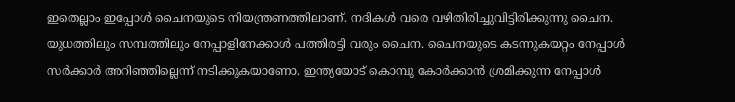ഇതെല്ലാം ഇപ്പോള്‍ ചൈനയുടെ നിയന്ത്രണത്തിലാണ്. നദികള്‍ വരെ വഴിതിരിച്ചുവിട്ടിരിക്കുന്നു ചൈന.
യുധത്തിലും സമ്പത്തിലും നേപ്പാളിനേക്കാള്‍ പത്തിരട്ടി വരും ചൈന. ചൈനയുടെ കടന്നുകയറ്റം നേപ്പാള്‍ സര്‍ക്കാര്‍ അറിഞ്ഞില്ലെന്ന് നടിക്കുകയാണോ. ഇന്ത്യയോട് കൊമ്പു കോര്‍ക്കാന്‍ ശ്രമിക്കുന്ന നേപ്പാള്‍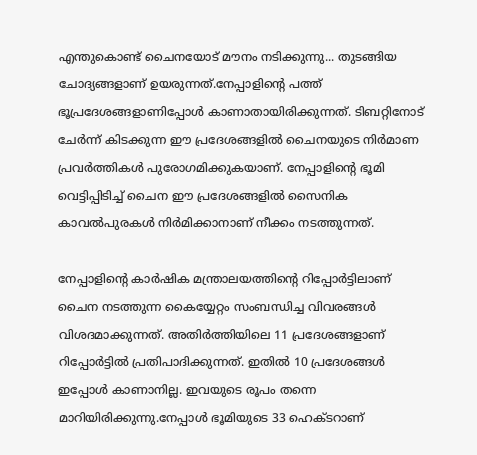എന്തുകൊണ്ട് ചൈനയോട് മൗനം നടിക്കുന്നു... തുടങ്ങിയ ചോദ്യങ്ങളാണ് ഉയരുന്നത്.നേപ്പാളിന്റെ പത്ത് ഭൂപ്രദേശങ്ങളാണിപ്പോള്‍ കാണാതായിരിക്കുന്നത്. ടിബറ്റിനോട് ചേര്‍ന്ന് കിടക്കുന്ന ഈ പ്രദേശങ്ങളില്‍ ചൈനയുടെ നിര്‍മാണ പ്രവര്‍ത്തികള്‍ പുരോഗമിക്കുകയാണ്. നേപ്പാളിന്റെ ഭൂമി വെട്ടിപ്പിടിച്ച് ചൈന ഈ പ്രദേശങ്ങളില്‍ സൈനിക കാവല്‍പുരകള്‍ നിര്‍മിക്കാനാണ് നീക്കം നടത്തുന്നത്.

നേപ്പാളിന്റെ കാര്‍ഷിക മന്ത്രാലയത്തിന്റെ റിപ്പോര്‍ട്ടിലാണ് ചൈന നടത്തുന്ന കൈയ്യേറ്റം സംബന്ധിച്ച വിവരങ്ങള്‍ വിശദമാക്കുന്നത്. അതിര്‍ത്തിയിലെ 11 പ്രദേശങ്ങളാണ് റിപ്പോര്‍ട്ടില്‍ പ്രതിപാദിക്കുന്നത്. ഇതില്‍ 10 പ്രദേശങ്ങള്‍ ഇപ്പോള്‍ കാണാനില്ല. ഇവയുടെ രൂപം തന്നെ മാറിയിരിക്കുന്നു.നേപ്പാള്‍ ഭൂമിയുടെ 33 ഹെക്ടറാണ്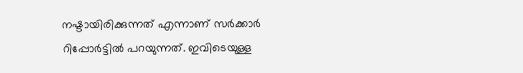നഷ്ടായിരിക്കുന്നത് എന്നാണ് സര്‍ക്കാര്‍ റിപ്പോര്‍ട്ടില്‍ പറയുന്നത്. ഇവിടെയുള്ള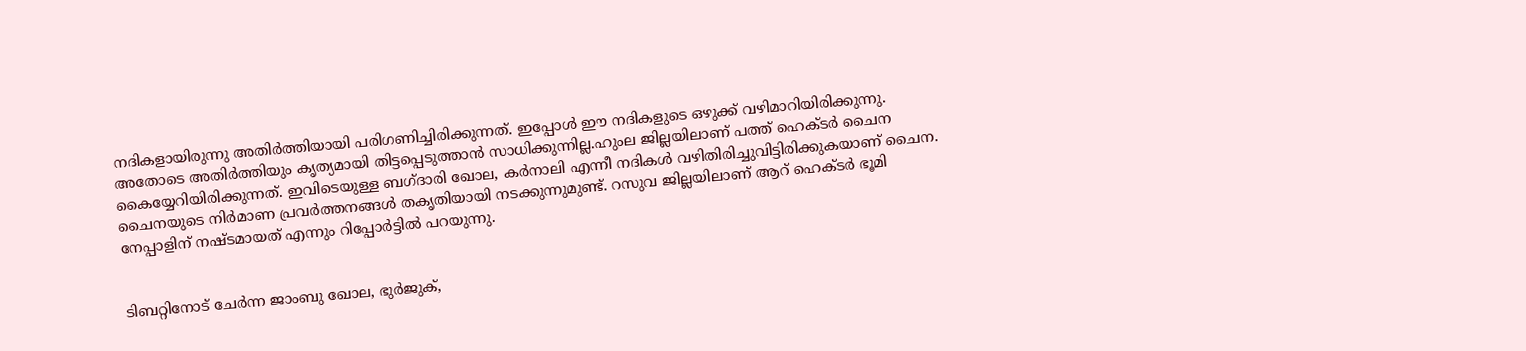നദികളായിരുന്നു അതിര്‍ത്തിയായി പരിഗണിച്ചിരിക്കുന്നത്. ഇപ്പോള്‍ ഈ നദികളുടെ ഒഴുക്ക് വഴിമാറിയിരിക്കുന്നു. അതോടെ അതിര്‍ത്തിയും കൃത്യമായി തിട്ടപ്പെടുത്താന്‍ സാധിക്കുന്നില്ല.ഹുംല ജില്ലയിലാണ് പത്ത് ഹെക്ടര്‍ ചൈന കൈയ്യേറിയിരിക്കുന്നത്. ഇവിടെയുള്ള ബഗ്ദാരി ഖോല, കര്‍നാലി എന്നീ നദികള്‍ വഴിതിരിച്ചുവിട്ടിരിക്കുകയാണ് ചൈന. ചൈനയുടെ നിര്‍മാണ പ്രവര്‍ത്തനങ്ങള്‍ തകൃതിയായി നടക്കുന്നുമുണ്ട്. റസുവ ജില്ലയിലാണ് ആറ് ഹെക്ടര്‍ ഭൂമി നേപ്പാളിന് നഷ്ടമായത് എന്നും റിപ്പോര്‍ട്ടില്‍ പറയുന്നു.


ടിബറ്റിനോട് ചേര്‍ന്ന ജാംബു ഖോല, ഭുര്‍ജുക്,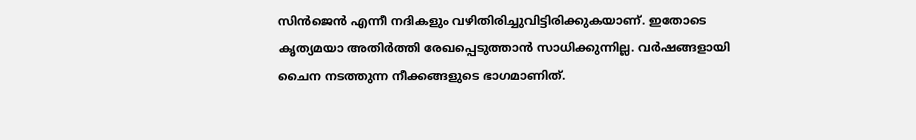സിന്‍ജെന്‍ എന്നീ നദികളും വഴിതിരിച്ചുവിട്ടിരിക്കുകയാണ്. ഇതോടെ കൃത്യമയാ അതിര്‍ത്തി രേഖപ്പെടുത്താന്‍ സാധിക്കുന്നില്ല. വര്‍ഷങ്ങളായി ചൈന നടത്തുന്ന നീക്കങ്ങളുടെ ഭാഗമാണിത്.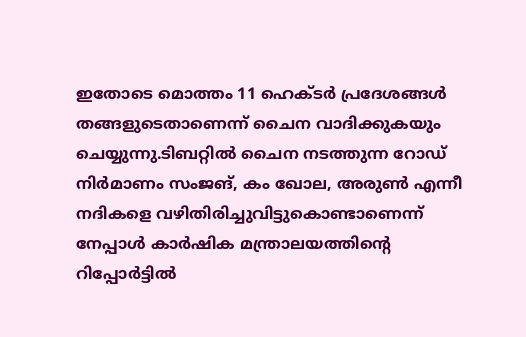ഇതോടെ മൊത്തം 11 ഹെക്ടര്‍ പ്രദേശങ്ങള്‍ തങ്ങളുടെതാണെന്ന് ചൈന വാദിക്കുകയും ചെയ്യുന്നു.ടിബറ്റില്‍ ചൈന നടത്തുന്ന റോഡ് നിര്‍മാണം സംജങ്, കം ഖോല, അരുണ്‍ എന്നീ നദികളെ വഴിതിരിച്ചുവിട്ടുകൊണ്ടാണെന്ന് നേപ്പാള്‍ കാര്‍ഷിക മന്ത്രാലയത്തിന്റെ റിപ്പോര്‍ട്ടില്‍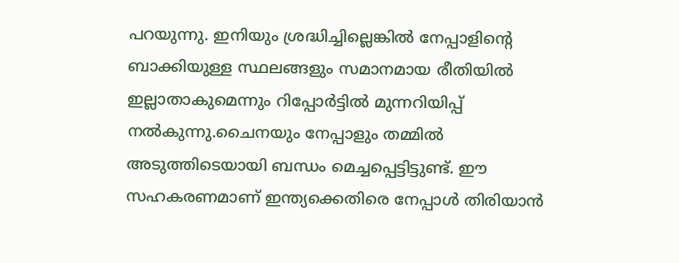പറയുന്നു. ഇനിയും ശ്രദ്ധിച്ചില്ലെങ്കില്‍ നേപ്പാളിന്റെ ബാക്കിയുള്ള സ്ഥലങ്ങളും സമാനമായ രീതിയില്‍ ഇല്ലാതാകുമെന്നും റിപ്പോര്‍ട്ടില്‍ മുന്നറിയിപ്പ് നല്‍കുന്നു.ചൈനയും നേപ്പാളും തമ്മില്‍ അടുത്തിടെയായി ബന്ധം മെച്ചപ്പെട്ടിട്ടുണ്ട്. ഈ സഹകരണമാണ് ഇന്ത്യക്കെതിരെ നേപ്പാള്‍ തിരിയാന്‍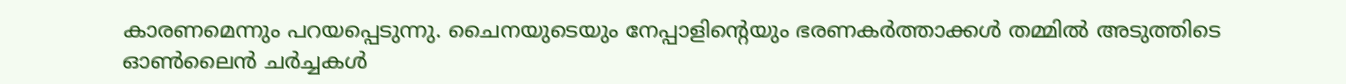കാരണമെന്നും പറയപ്പെടുന്നു. ചൈനയുടെയും നേപ്പാളിന്റെയും ഭരണകര്‍ത്താക്കള്‍ തമ്മില്‍ അടുത്തിടെ ഓണ്‍ലൈന്‍ ചര്‍ച്ചകള്‍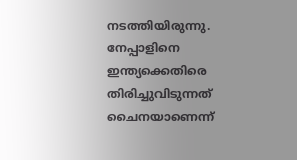നടത്തിയിരുന്നു. നേപ്പാളിനെ ഇന്ത്യക്കെതിരെ തിരിച്ചുവിടുന്നത് ചൈനയാണെന്ന്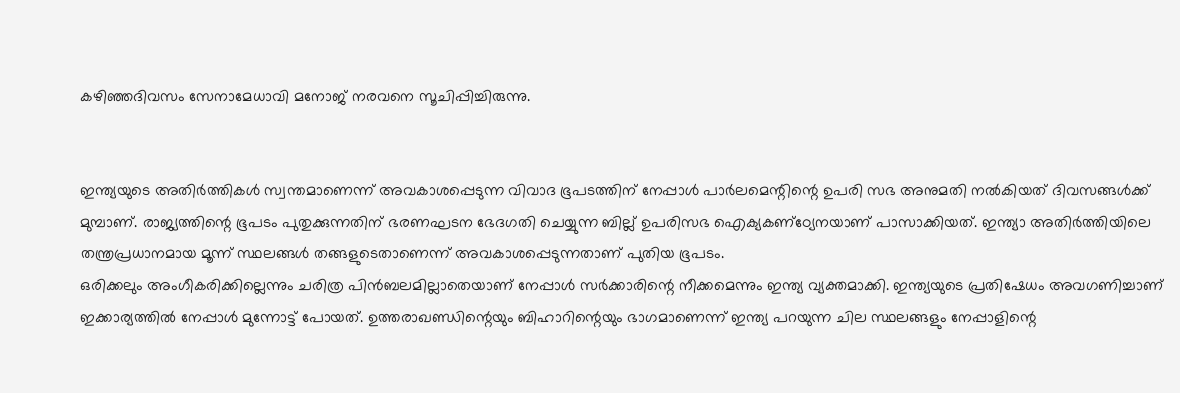കഴിഞ്ഞദിവസം സേനാമേധാവി മനോജ് നരവനെ സൂചിപ്പിച്ചിരുന്നു.


ഇന്ത്യയുടെ അതിര്‍ത്തികള്‍ സ്വന്തമാണെന്ന് അവകാശപ്പെടുന്ന വിവാദ ഭൂപടത്തിന് നേപ്പാള്‍ പാര്‍ലമെന്റിന്റെ ഉപരി സഭ അനുമതി നല്‍കിയത് ദിവസങ്ങള്‍ക്ക് മുമ്പാണ്. രാജ്യത്തിന്റെ ഭൂപടം പുതുക്കുന്നതിന് ഭരണഘടന ഭേദഗതി ചെയ്യുന്ന ബില്ല് ഉപരിസഭ ഐക്യകണ്‌ഠ്യേനയാണ് പാസാക്കിയത്. ഇന്ത്യാ അതിര്‍ത്തിയിലെ തന്ത്രപ്രധാനമായ മൂന്ന് സ്ഥലങ്ങള്‍ തങ്ങളുടെതാണെന്ന് അവകാശപ്പെടുന്നതാണ് പുതിയ ഭൂപടം.
ഒരിക്കലും അംഗീകരിക്കില്ലെന്നും ചരിത്ര പിന്‍ബലമില്ലാതെയാണ് നേപ്പാള്‍ സര്‍ക്കാരിന്റെ നീക്കമെന്നും ഇന്ത്യ വ്യക്തമാക്കി. ഇന്ത്യയുടെ പ്രതിഷേധം അവഗണിച്ചാണ് ഇക്കാര്യത്തില്‍ നേപ്പാള്‍ മുന്നോട്ട് പോയത്. ഉത്തരാഖണ്ഡിന്റെയും ബിഹാറിന്റെയും ഭാഗമാണെന്ന് ഇന്ത്യ പറയുന്ന ചില സ്ഥലങ്ങളും നേപ്പാളിന്റെ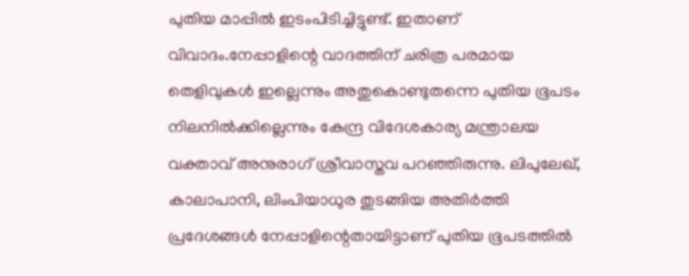പുതിയ മാപ്പില്‍ ഇടംപിടിച്ചിട്ടുണ്ട്. ഇതാണ് വിവാദം.നേപ്പാളിന്റെ വാദത്തിന് ചരിത്ര പരമായ തെളിവുകള്‍ ഇല്ലെന്നും അതുകൊണ്ടുതന്നെ പുതിയ ഭൂപടം നിലനില്‍ക്കില്ലെന്നും കേന്ദ്ര വിദേശകാര്യ മന്ത്രാലയ വക്താവ് അനുരാഗ് ശ്രീവാസ്തവ പറഞ്ഞിരുന്നു. ലിപുലേഖ്, കാലാപാനി, ലിംപിയാധുര തുടങ്ങിയ അതിര്‍ത്തി പ്രദേശങ്ങള്‍ നേപ്പാളിന്റെതായിട്ടാണ് പുതിയ ഭൂപടത്തില്‍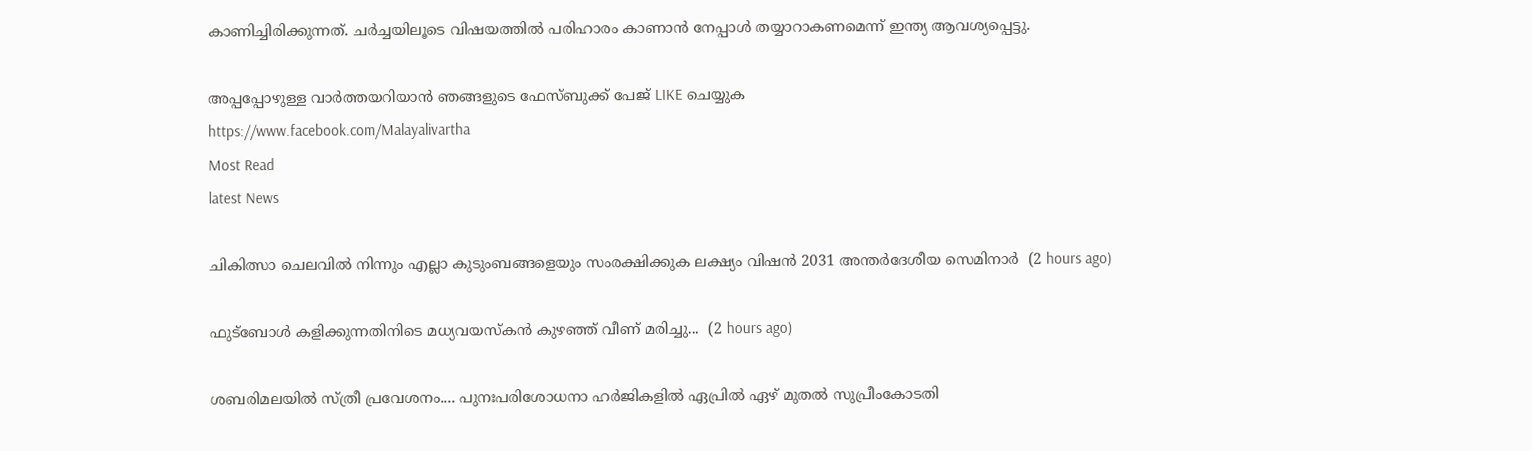കാണിച്ചിരിക്കുന്നത്. ചര്‍ച്ചയിലൂടെ വിഷയത്തില്‍ പരിഹാരം കാണാന്‍ നേപ്പാള്‍ തയ്യാറാകണമെന്ന് ഇന്ത്യ ആവശ്യപ്പെട്ടു.

അപ്പപ്പോഴുള്ള വാര്‍ത്തയറിയാന്‍ ഞങ്ങളുടെ ഫേസ്‌ബുക്ക്‌ പേജ് LIKE ചെയ്യുക
https://www.facebook.com/Malayalivartha
Most Read
latest News

ചികിത്സാ ചെലവില്‍ നിന്നും എല്ലാ കുടുംബങ്ങളെയും സംരക്ഷിക്കുക ലക്ഷ്യം വിഷന്‍ 2031 അന്തര്‍ദേശീയ സെമിനാര്‍  (2 hours ago)

ഫുട്ബോൾ കളിക്കുന്നതിനിടെ മധ്യവയസ്കൻ കുഴഞ്ഞ് വീണ് മരിച്ചു...  (2 hours ago)

ശബരിമലയിൽ സ്ത്രീ പ്രവേശനം.... പുനഃപരിശോധനാ ഹർജികളിൽ ഏപ്രിൽ ഏഴ് മുതൽ സുപ്രീംകോടതി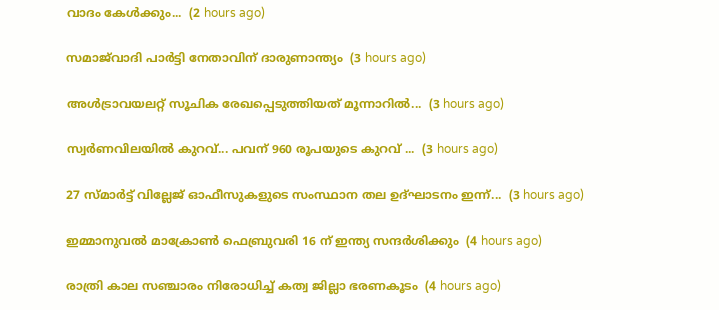വാദം കേൾക്കും...  (2 hours ago)

സമാജ്‌വാദി പാർട്ടി നേതാവിന് ദാരുണാന്ത്യം  (3 hours ago)

അൾട്രാവയലറ്റ് സൂചിക രേഖപ്പെടുത്തിയത് മൂന്നാ‌റിൽ...  (3 hours ago)

സ്വര്‍ണവിലയിൽ കുറവ്... പവന് 960 രൂപയുടെ കുറവ് ...  (3 hours ago)

27 സ്മാർട്ട് വില്ലേജ് ഓഫീസുകളുടെ സംസ്ഥാന തല ഉദ്ഘാടനം ഇന്ന്...  (3 hours ago)

ഇമ്മാനുവൽ മാക്രോൺ ഫെബ്രുവരി 16 ന് ഇന്ത്യ സന്ദർശിക്കും  (4 hours ago)

രാത്രി കാല സഞ്ചാരം നിരോധിച്ച് കത്വ ജില്ലാ ഭരണകൂടം  (4 hours ago)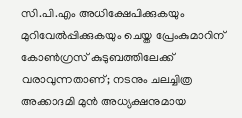സി.പി.എം അധിക്ഷേപിക്കുകയും മുറിവേൽപ്പിക്കുകയും ചെയ്ത പ്രേംകുമാറിന് കോൺഗ്രസ് കുടുബത്തിലേക്ക് വരാവുന്നതാണ്; നടനും ചലച്ചിത്ര അക്കാദമി മുൻ അധ്യക്ഷനുമായ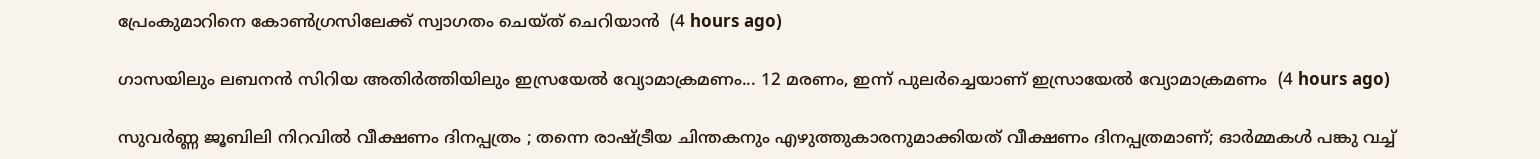പ്രേംകുമാറിനെ കോൺഗ്രസിലേക്ക് സ്വാഗതം ചെയ്ത് ചെറിയാൻ  (4 hours ago)

ഗാസയിലും ലബനൻ സിറിയ അതിർത്തിയിലും ഇസ്രയേൽ വ്യോമാക്രമണം... 12 മരണം, ഇന്ന് പുലർച്ചെയാണ് ഇസ്രായേൽ വ്യോമാക്രമണം  (4 hours ago)

സുവർണ്ണ ജൂബിലി നിറവിൽ വീക്ഷണം ദിനപ്പത്രം ; തന്നെ രാഷ്ട്രീയ ചിന്തകനും എഴുത്തുകാരനുമാക്കിയത് വീക്ഷണം ദിനപ്പത്രമാണ്; ഓർമ്മകൾ പങ്കു വച്ച്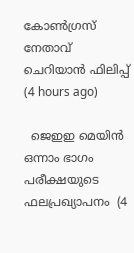കോൺഗ്രസ് നേതാവ് ചെറിയാൻ ഫിലിപ്പ്  (4 hours ago)

  ജെഇഇ മെയിൻ ഒന്നാം ഭാഗം പരീക്ഷയുടെ ഫലപ്രഖ്യാപനം  (4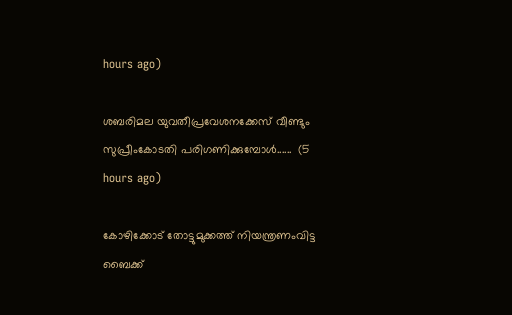hours ago)

ശബരിമല യുവതീപ്രവേശനക്കേസ് വീണ്ടും സുപ്രീംകോടതി പരിഗണിക്കുമ്പോൾ......  (5 hours ago)

കോഴിക്കോട് തോട്ടുമുക്കത്ത് നിയന്ത്രണംവിട്ട ബൈക്ക്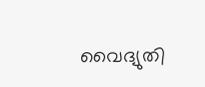വൈദ്യുതി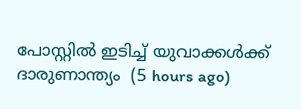പോസ്റ്റിൽ ഇടിച്ച് യുവാക്കൾക്ക് ദാരുണാന്ത്യം  (5 hours ago)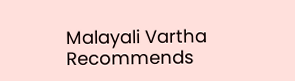Malayali Vartha Recommends